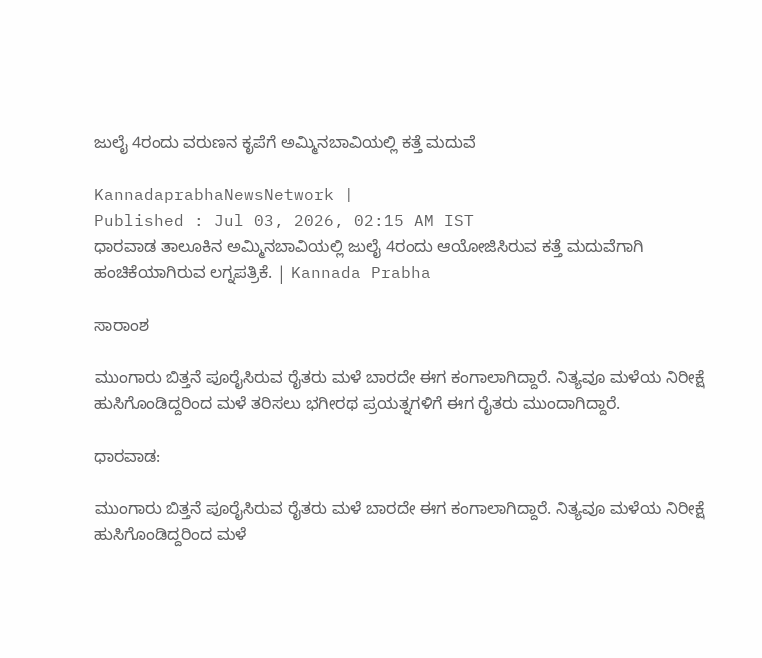ಜುಲೈ 4ರಂದು ವರುಣನ ಕೃಪೆಗೆ ಅಮ್ಮಿನಬಾವಿಯಲ್ಲಿ ಕತ್ತೆ ಮದುವೆ

KannadaprabhaNewsNetwork |
Published : Jul 03, 2026, 02:15 AM IST
ಧಾರವಾಡ ತಾಲೂಕಿನ ಅಮ್ಮಿನಬಾವಿಯಲ್ಲಿ ಜುಲೈ 4ರಂದು ಆಯೋಜಿಸಿರುವ ಕತ್ತೆ ಮದುವೆಗಾಗಿ ಹಂಚಿಕೆಯಾಗಿರುವ ಲಗ್ನಪತ್ರಿಕೆ. | Kannada Prabha

ಸಾರಾಂಶ

ಮುಂಗಾರು ಬಿತ್ತನೆ ಪೂರೈಸಿರುವ ರೈತರು ಮಳೆ ಬಾರದೇ ಈಗ ಕಂಗಾಲಾಗಿದ್ದಾರೆ. ನಿತ್ಯವೂ ಮಳೆಯ ನಿರೀಕ್ಷೆ ಹುಸಿಗೊಂಡಿದ್ದರಿಂದ ಮಳೆ ತರಿಸಲು ಭಗೀರಥ ಪ್ರಯತ್ನಗಳಿಗೆ ಈಗ ರೈತರು ಮುಂದಾಗಿದ್ದಾರೆ.

ಧಾರವಾಡ:

ಮುಂಗಾರು ಬಿತ್ತನೆ ಪೂರೈಸಿರುವ ರೈತರು ಮಳೆ ಬಾರದೇ ಈಗ ಕಂಗಾಲಾಗಿದ್ದಾರೆ. ನಿತ್ಯವೂ ಮಳೆಯ ನಿರೀಕ್ಷೆ ಹುಸಿಗೊಂಡಿದ್ದರಿಂದ ಮಳೆ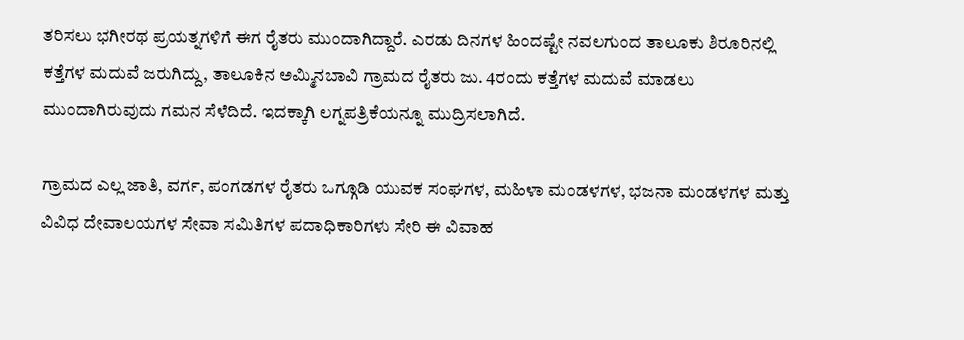ತರಿಸಲು ಭಗೀರಥ ಪ್ರಯತ್ನಗಳಿಗೆ ಈಗ ರೈತರು ಮುಂದಾಗಿದ್ದಾರೆ. ಎರಡು ದಿನಗಳ ಹಿಂದಷ್ಟೇ ನವಲಗುಂದ ತಾಲೂಕು ಶಿರೂರಿನಲ್ಲಿ ಕತ್ತೆಗಳ ಮದುವೆ ಜರುಗಿದ್ದು, ತಾಲೂಕಿನ ಅಮ್ಮಿನಬಾವಿ ಗ್ರಾಮದ ರೈತರು ಜು. 4ರಂದು ಕತ್ತೆಗಳ ಮದುವೆ ಮಾಡಲು ಮುಂದಾಗಿರುವುದು ಗಮನ ಸೆಳೆದಿದೆ. ಇದಕ್ಕಾಗಿ ಲಗ್ನಪತ್ರಿಕೆಯನ್ನೂ ಮುದ್ರಿಸಲಾಗಿದೆ.

ಗ್ರಾಮದ ಎಲ್ಲ ಜಾತಿ, ವರ್ಗ, ಪಂಗಡಗಳ ರೈತರು ಒಗ್ಗೂಡಿ ಯುವಕ ಸಂಘಗಳ, ಮಹಿಳಾ ಮಂಡಳಗಳ, ಭಜನಾ ಮಂಡಳಗಳ ಮತ್ತು ವಿವಿಧ ದೇವಾಲಯಗಳ ಸೇವಾ ಸಮಿತಿಗಳ ಪದಾಧಿಕಾರಿಗಳು ಸೇರಿ ಈ ವಿವಾಹ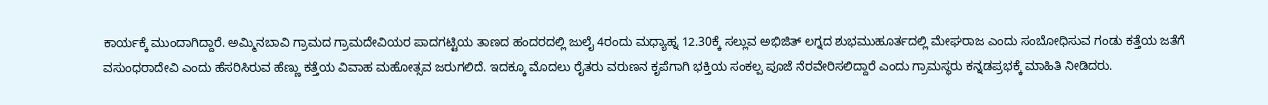ಕಾರ್ಯಕ್ಕೆ ಮುಂದಾಗಿದ್ದಾರೆ. ಅಮ್ಮಿನಬಾವಿ ಗ್ರಾಮದ ಗ್ರಾಮದೇವಿಯರ ಪಾದಗಟ್ಟಿಯ ತಾಣದ ಹಂದರದಲ್ಲಿ ಜುಲೈ 4ರಂದು ಮಧ್ಯಾಹ್ನ 12.30ಕ್ಕೆ ಸಲ್ಲುವ ಅಭಿಜಿತ್ ಲಗ್ನದ ಶುಭಮುಹೂರ್ತದಲ್ಲಿ ಮೇಘರಾಜ ಎಂದು ಸಂಬೋಧಿಸುವ ಗಂಡು ಕತ್ತೆಯ ಜತೆಗೆ ವಸುಂಧರಾದೇವಿ ಎಂದು ಹೆಸರಿಸಿರುವ ಹೆಣ್ಣು ಕತ್ತೆಯ ವಿವಾಹ ಮಹೋತ್ಸವ ಜರುಗಲಿದೆ. ಇದಕ್ಕೂ ಮೊದಲು ರೈತರು ವರುಣನ ಕೃಪೆಗಾಗಿ ಭಕ್ತಿಯ ಸಂಕಲ್ಪ ಪೂಜೆ ನೆರವೇರಿಸಲಿದ್ದಾರೆ ಎಂದು ಗ್ರಾಮಸ್ಥರು ಕನ್ನಡಪ್ರಭಕ್ಕೆ ಮಾಹಿತಿ ನೀಡಿದರು.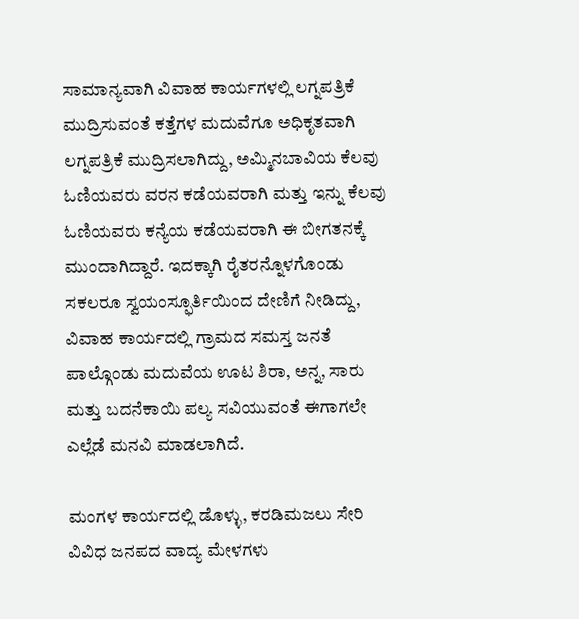ಸಾಮಾನ್ಯವಾಗಿ ವಿವಾಹ ಕಾರ್ಯಗಳಲ್ಲಿ ಲಗ್ನಪತ್ರಿಕೆ ಮುದ್ರಿಸುವಂತೆ ಕತ್ತೆಗಳ ಮದುವೆಗೂ ಅಧಿಕೃತವಾಗಿ ಲಗ್ನಪತ್ರಿಕೆ ಮುದ್ರಿಸಲಾಗಿದ್ದು, ಅಮ್ಮಿನಬಾವಿಯ ಕೆಲವು ಓಣಿಯವರು ವರನ ಕಡೆಯವರಾಗಿ ಮತ್ತು ಇನ್ನು ಕೆಲವು ಓಣಿಯವರು ಕನ್ಯೆಯ ಕಡೆಯವರಾಗಿ ಈ ಬೀಗತನಕ್ಕೆ ಮುಂದಾಗಿದ್ದಾರೆ. ಇದಕ್ಕಾಗಿ ರೈತರನ್ನೊಳಗೊಂಡು ಸಕಲರೂ ಸ್ವಯಂಸ್ಫೂರ್ತಿಯಿಂದ ದೇಣಿಗೆ ನೀಡಿದ್ದು, ವಿವಾಹ ಕಾರ್ಯದಲ್ಲಿ ಗ್ರಾಮದ ಸಮಸ್ತ ಜನತೆ ಪಾಲ್ಗೊಂಡು ಮದುವೆಯ ಊಟ ಶಿರಾ, ಅನ್ನ, ಸಾರು ಮತ್ತು ಬದನೆಕಾಯಿ ಪಲ್ಯ ಸವಿಯುವಂತೆ ಈಗಾಗಲೇ ಎಲ್ಲೆಡೆ ಮನವಿ ಮಾಡಲಾಗಿದೆ.

ಮಂಗಳ ಕಾರ್ಯದಲ್ಲಿ ಡೊಳ್ಳು, ಕರಡಿಮಜಲು ಸೇರಿ ವಿವಿಧ ಜನಪದ ವಾದ್ಯ ಮೇಳಗಳು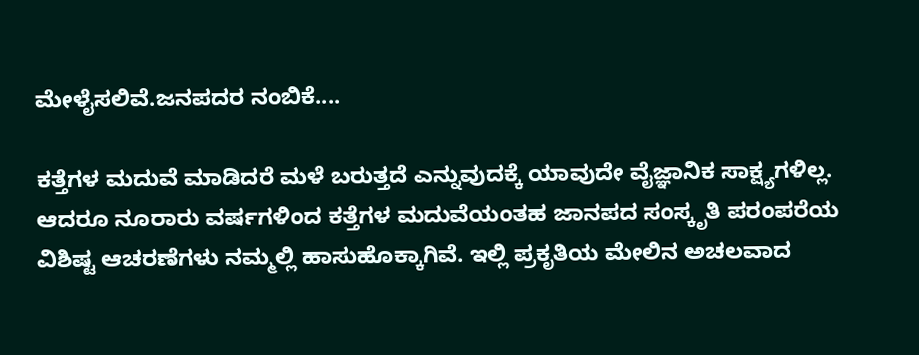ಮೇಳೈಸಲಿವೆ.ಜನಪದರ ನಂಬಿಕೆ....

ಕತ್ತೆಗಳ ಮದುವೆ ಮಾಡಿದರೆ ಮಳೆ ಬರುತ್ತದೆ ಎನ್ನುವುದಕ್ಕೆ ಯಾವುದೇ ವೈಜ್ಞಾನಿಕ ಸಾಕ್ಷ್ಯಗಳಿಲ್ಲ. ಆದರೂ ನೂರಾರು ವರ್ಷಗಳಿಂದ ಕತ್ತೆಗಳ ಮದುವೆಯಂತಹ ಜಾನಪದ ಸಂಸ್ಕೃತಿ ಪರಂಪರೆಯ ವಿಶಿಷ್ಟ ಆಚರಣೆಗಳು ನಮ್ಮಲ್ಲಿ ಹಾಸುಹೊಕ್ಕಾಗಿವೆ. ಇಲ್ಲಿ ಪ್ರಕೃತಿಯ ಮೇಲಿನ ಅಚಲವಾದ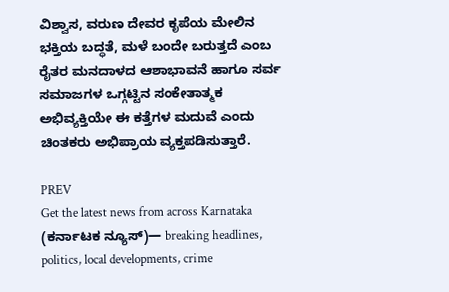ವಿಶ್ವಾಸ, ವರುಣ ದೇವರ ಕೃಪೆಯ ಮೇಲಿನ ಭಕ್ತಿಯ ಬದ್ಧತೆ, ಮಳೆ ಬಂದೇ ಬರುತ್ತದೆ ಎಂಬ ರೈತರ ಮನದಾಳದ ಆಶಾಭಾವನೆ ಹಾಗೂ ಸರ್ವ ಸಮಾಜಗಳ ಒಗ್ಗಟ್ಟಿನ ಸಂಕೇತಾತ್ಮಕ ಅಭಿವ್ಯಕ್ತಿಯೇ ಈ ಕತ್ತೆಗಳ ಮದುವೆ ಎಂದು ಚಿಂತಕರು ಅಭಿಪ್ರಾಯ ವ್ಯಕ್ತಪಡಿಸುತ್ತಾರೆ.

PREV
Get the latest news from across Karnataka (ಕರ್ನಾಟಕ ನ್ಯೂಸ್)— breaking headlines, politics, local developments, crime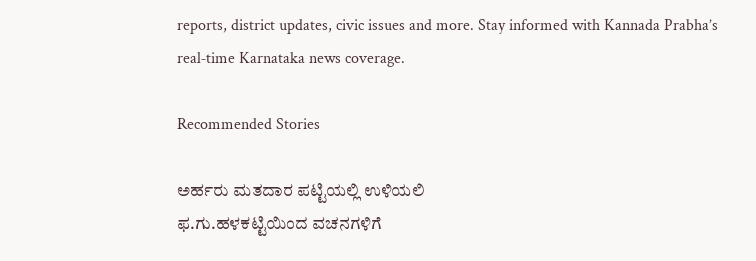reports, district updates, civic issues and more. Stay informed with Kannada Prabha’s real‑time Karnataka news coverage.

Recommended Stories

ಅರ್ಹರು ಮತದಾರ ಪಟ್ಟಿಯಲ್ಲಿ ಉಳಿಯಲಿ
ಫ.ಗು.ಹಳಕಟ್ಟಿಯಿಂದ ವಚನಗಳಿಗೆ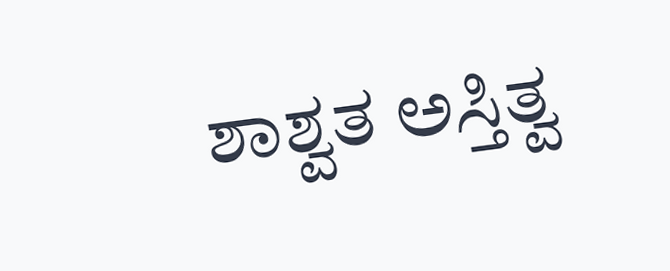ಶಾಶ್ವತ ಅಸ್ತಿತ್ವ